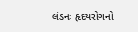લંડનઃ હૃદયરોગનો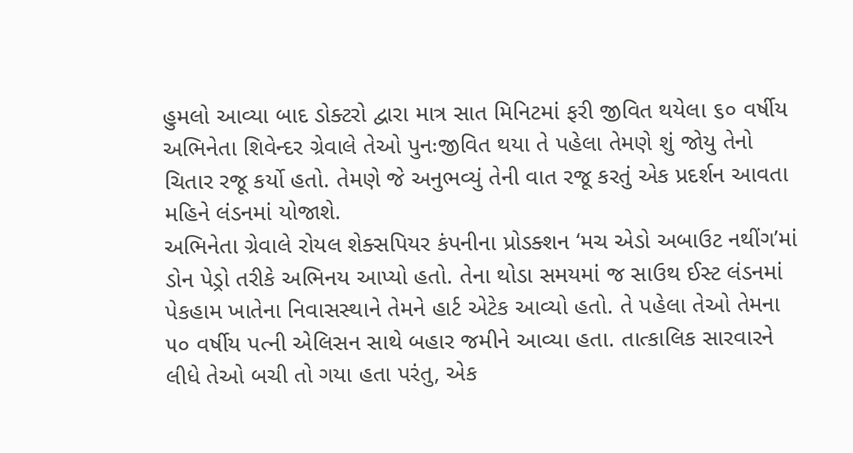હુમલો આવ્યા બાદ ડોક્ટરો દ્વારા માત્ર સાત મિનિટમાં ફરી જીવિત થયેલા ૬૦ વર્ષીય અભિનેતા શિવેન્દર ગ્રેવાલે તેઓ પુનઃજીવિત થયા તે પહેલા તેમણે શું જોયુ તેનો ચિતાર રજૂ કર્યો હતો. તેમણે જે અનુભવ્યું તેની વાત રજૂ કરતું એક પ્રદર્શન આવતા મહિને લંડનમાં યોજાશે.
અભિનેતા ગ્રેવાલે રોયલ શેક્સપિયર કંપનીના પ્રોડક્શન ‘મચ એડો અબાઉટ નથીંગ’માં ડોન પેડ્રો તરીકે અભિનય આપ્યો હતો. તેના થોડા સમયમાં જ સાઉથ ઈસ્ટ લંડનમાં પેકહામ ખાતેના નિવાસસ્થાને તેમને હાર્ટ એટેક આવ્યો હતો. તે પહેલા તેઓ તેમના ૫૦ વર્ષીય પત્ની એલિસન સાથે બહાર જમીને આવ્યા હતા. તાત્કાલિક સારવારને લીધે તેઓ બચી તો ગયા હતા પરંતુ, એક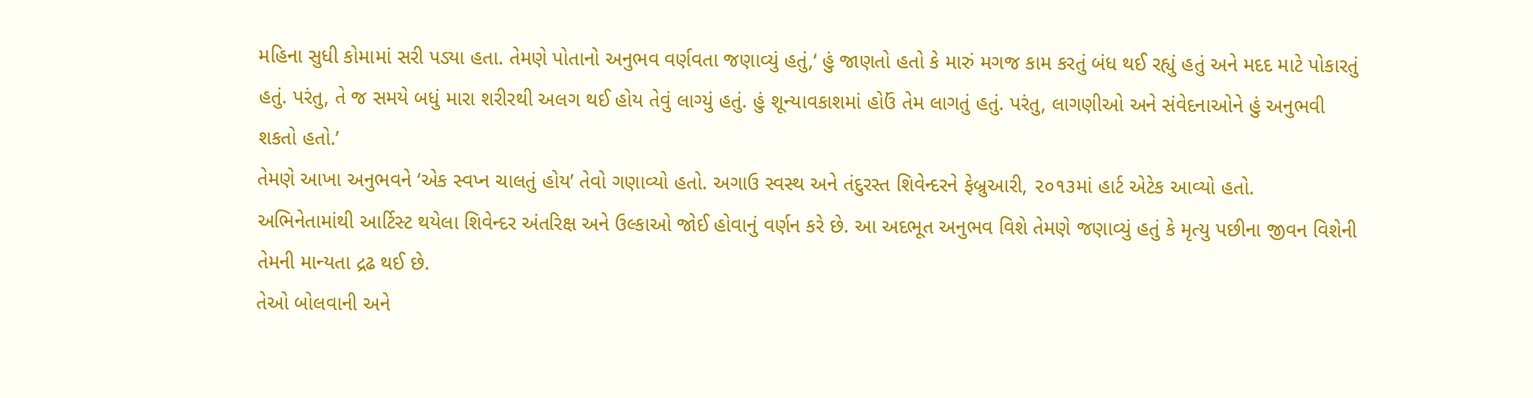મહિના સુધી કોમામાં સરી પડ્યા હતા. તેમણે પોતાનો અનુભવ વર્ણવતા જણાવ્યું હતું,‘ હું જાણતો હતો કે મારું મગજ કામ કરતું બંધ થઈ રહ્યું હતું અને મદદ માટે પોકારતું હતું. પરંતુ, તે જ સમયે બધું મારા શરીરથી અલગ થઈ હોય તેવું લાગ્યું હતું. હું શૂન્યાવકાશમાં હોઉં તેમ લાગતું હતું. પરંતુ, લાગણીઓ અને સંવેદનાઓને હું અનુભવી શકતો હતો.’
તેમણે આખા અનુભવને ‘એક સ્વપ્ન ચાલતું હોય’ તેવો ગણાવ્યો હતો. અગાઉ સ્વસ્થ અને તંદુરસ્ત શિવેન્દરને ફેબ્રુઆરી, ૨૦૧૩માં હાર્ટ એટેક આવ્યો હતો.
અભિનેતામાંથી આર્ટિસ્ટ થયેલા શિવેન્દર અંતરિક્ષ અને ઉલ્કાઓ જોઈ હોવાનું વર્ણન કરે છે. આ અદભૂત અનુભવ વિશે તેમણે જણાવ્યું હતું કે મૃત્યુ પછીના જીવન વિશેની તેમની માન્યતા દ્રઢ થઈ છે.
તેઓ બોલવાની અને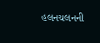હલનચલનની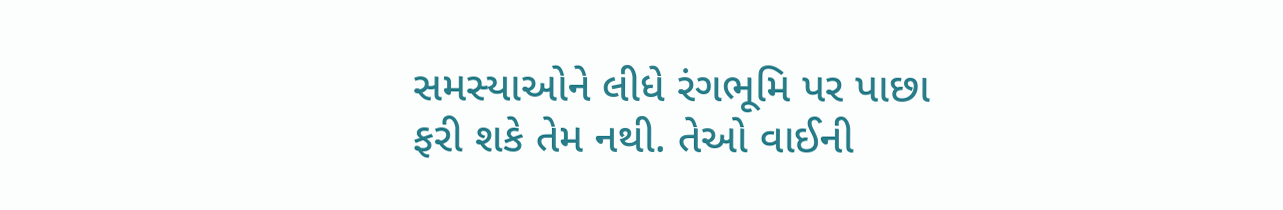સમસ્યાઓને લીધે રંગભૂમિ પર પાછા ફરી શકે તેમ નથી. તેઓ વાઈની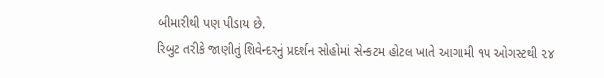બીમારીથી પણ પીડાય છે.
રિબુટ તરીકે જાણીતું શિવેન્દરનું પ્રદર્શન સોહોમાં સેન્કટમ હોટલ ખાતે આગામી ૧૫ ઓગસ્ટથી ૨૪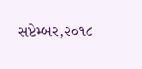સપ્ટેમ્બર,૨૦૧૮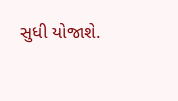સુધી યોજાશે.